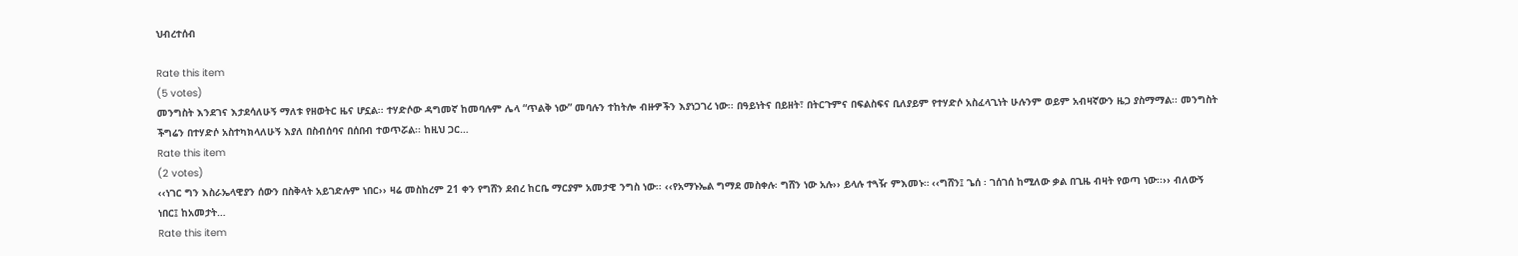ህብረተሰብ

Rate this item
(5 votes)
መንግስት እንደገና እታደሳለሁኝ ማለቱ የዘወትር ዜና ሆኗል፡፡ ተሃድሶው ዳግመኛ ከመባሉም ሌላ “ጥልቅ ነው” መባሉን ተከትሎ ብዙዎችን እያነጋገረ ነው፡፡ በዓይነትና በይዘት፣ በትርጉምና በፍልስፍና ቢለያይም የተሃድሶ አስፈላጊነት ሁሉንም ወይም አብዛኛውን ዜጋ ያስማማል፡፡ መንግስት ችግሬን በተሃድሶ አስተካክላለሁኝ እያለ በስብሰባና በሰበብ ተወጥሯል፡፡ ከዚህ ጋር…
Rate this item
(2 votes)
‹‹ነገር ግን እስራኤላዊያን ሰውን በስቅላት አይገድሉም ነበር›› ዛሬ መስከረም 21 ቀን የግሸን ደብረ ከርቤ ማርያም አመታዊ ንግስ ነው፡፡ ‹‹የአማኑኤል ግማደ መስቀሉ፡ ግሸን ነው አሉ›› ይላሉ ተጓዥ ምእመኑ። ‹‹ግሸን፤ ጌሰ ፡ ገሰገሰ ከሚለው ቃል በጊዜ ብዛት የወጣ ነው፡፡›› ብለውኝ ነበር፤ ከአመታት…
Rate this item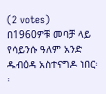(2 votes)
በ1960ዎቹ መባቻ ላይ የሳይንሱ ዓለም አንድ ዱብዕዳ አስተናግዶ ነበር፡፡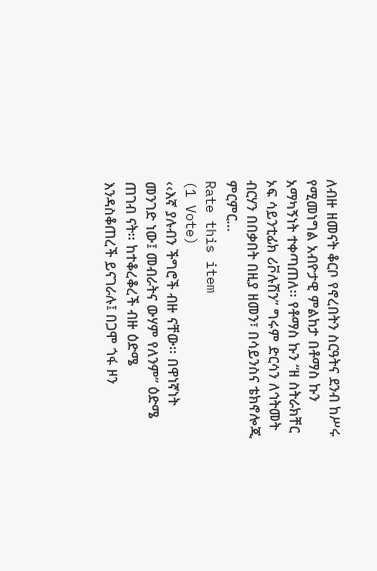ለብዙ ዘመናት ቆርቦ የኖረበትን ስርዓትና ደንብ ከሥሩ የሚመነግል አብዮታዊ ምልከታ በቶማስ ኩን አማካኝነት ተቀጣጠለ፡፡ የቶማስ ኩን “ዘ ስትራክቸር ኦፍ ሳይንቲፊክ ሪቮሉሽን” ግሩም ድርሳን ለኅትመት ብርሃን በበቃበት በዚያ ዘመን፣ በሳይንስና ቴክኖሎጂ ምርምር…
Rate this item
(1 Vote)
‹‹እኛ ያሉብን ችግሮች ብዙ ናቸው፡፡ በዋነኛነት መንገድ ነው፤ መብራትና ውሃም የለንም” ዕድሜ ጠገብ ናት፡፡ ከተቆረቆረች ብዙ ዕድሜ እንዳስቆጠረች ይናገራሉ፤ በጋሞ ጎፋ ዞን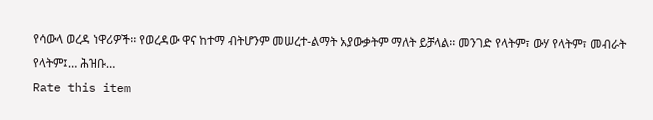የሳውላ ወረዳ ነዋሪዎች፡፡ የወረዳው ዋና ከተማ ብትሆንም መሠረተ-ልማት አያውቃትም ማለት ይቻላል፡፡ መንገድ የላትም፣ ውሃ የላትም፣ መብራት የላትም፤… ሕዝቡ…
Rate this item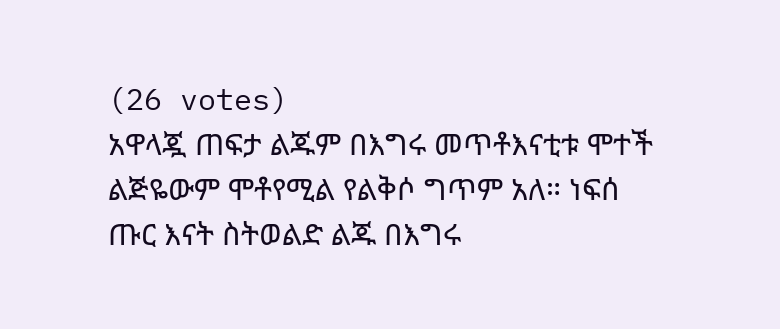(26 votes)
አዋላጇ ጠፍታ ልጁም በእግሩ መጥቶእናቲቱ ሞተች ልጅዬውም ሞቶየሚል የልቅሶ ግጥም አለ። ነፍሰ ጡር እናት ስትወልድ ልጁ በእግሩ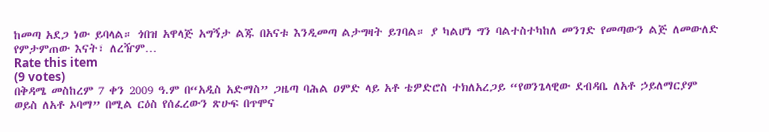ከመጣ አደጋ ነው ይባላል። ጎበዝ አዋላጅ አግኝታ ልጁ በአናቱ እንዲመጣ ልታግዛት ይገባል። ያ ካልሆነ ግን ባልተስተካከለ መንገድ የመጣውን ልጅ ለመውለድ የምታምጠው እናት፣ ለረዥም…
Rate this item
(9 votes)
በቅዳሜ መስከረም 7 ቀን 2009 ዓ.ም በ“አዲስ አድማስ” ጋዜጣ ባሕል ዐምድ ላይ አቶ ቴዎድሮስ ተክለአረጋይ “የወንጌላዊው ደብዳቤ ለአቶ ኃይለማርያም ወይስ ለአቶ ኦባማ” በሚል ርዕስ የሰፈረውን ጽሁፍ በጥሞና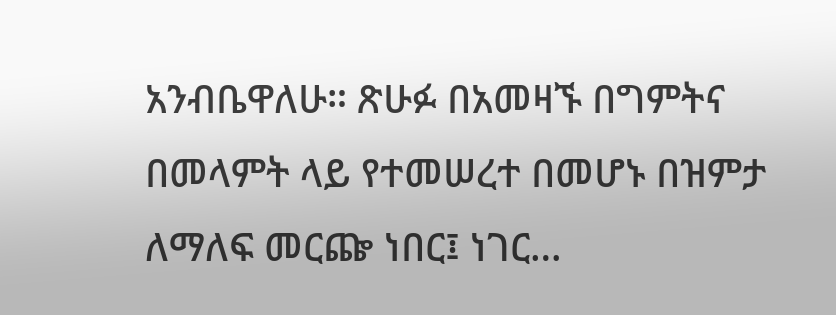አንብቤዋለሁ። ጽሁፉ በአመዛኙ በግምትና በመላምት ላይ የተመሠረተ በመሆኑ በዝምታ ለማለፍ መርጬ ነበር፤ ነገር…